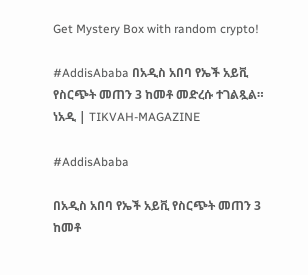Get Mystery Box with random crypto!

#AddisAbaba በአዲስ አበባ የኤች አይቪ የስርጭት መጠን 3 ከመቶ መድረሱ ተገልጿል። ነአዲ | TIKVAH-MAGAZINE

#AddisAbaba

በአዲስ አበባ የኤች አይቪ የስርጭት መጠን 3 ከመቶ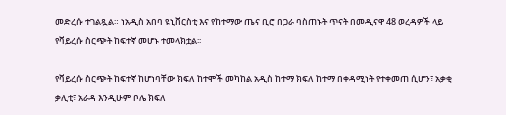መድረሱ ተገልጿል። ነአዲስ አበባ ዩኒቨርስቲ እና የከተማው ጤና ቢሮ በጋራ ባስጠኑት ጥናት በመዲናዋ 48 ወረዳዎች ላይ የቫይረሱ ስርጭት ከፍተኛ መሆኑ ተመላክቷል፡፡

የቫይረሱ ስርጭት ከፍተኛ ከሆነባቸው ክፍለ ከተሞች መካከል አዲስ ከተማ ክፍለ ከተማ በቀዳሚነት የተቀመጠ ሲሆን፣ አቃቂ ቃሊቲ፣ አራዳ እንዲሁም ቦሌ ክፍለ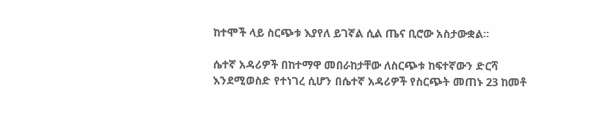ከተሞች ላይ ስርጭቱ እያየለ ይገኛል ሲል ጤና ቢሮው አስታውቋል፡፡

ሴተኛ አዳሪዎች በከተማዋ መበራከታቸው ለስርጭቱ ከፍተኛውን ድርሻ እንደሚወስድ የተነገረ ሲሆን በሴተኛ አዳሪዎች የስርጭት መጠኑ 23 ከመቶ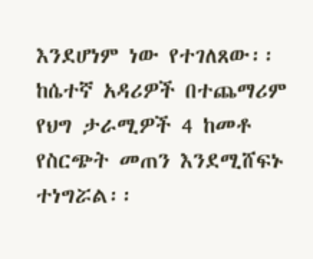እንደሆነም ነው የተገለጸው፡፡ ከሴተኛ አዳሪዎች በተጨማሪም የህግ ታራሚዎች 4 ከመቶ የስርጭት መጠን እንደሚሸፍኑ ተነግሯል፡፡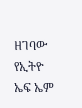ዘገባው የኢትዮ ኤፍ ኤም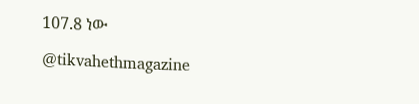107.8 ነው

@tikvahethmagazine